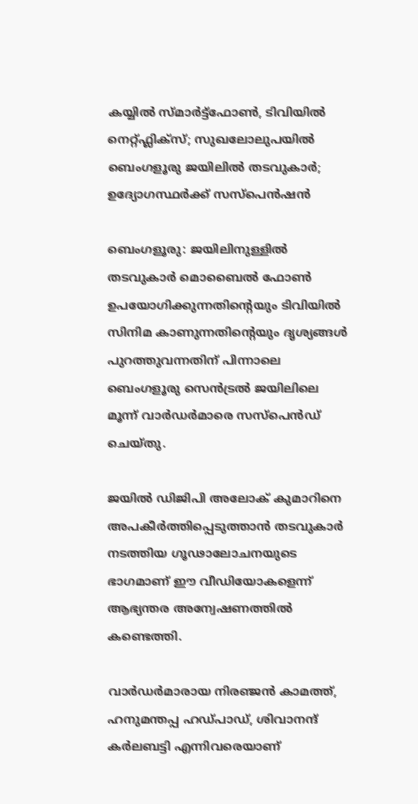കയ്യിൽ സ്മാർട്ട്ഫോൺ, ടിവിയിൽ നെറ്റ്ഫ്ലിക്സ്; സുഖലോലുപയിൽ ബെംഗളൂരു ജയിലിൽ തടവുകാർ; ഉദ്യോഗസ്ഥർക്ക് സസ്പെൻഷൻ

ബെംഗളൂരു: ജയിലിനുള്ളിൽ തടവുകാർ മൊബൈൽ ഫോൺ ഉപയോഗിക്കുന്നതിന്റെയും ടിവിയിൽ സിനിമ കാണുന്നതിന്റെയും ദൃശ്യങ്ങൾ പുറത്തുവന്നതിന് പിന്നാലെ ബെംഗളൂരു സെൻട്രൽ ജയിലിലെ മൂന്ന് വാർഡർമാരെ സസ്പെൻഡ് ചെയ്തു.

ജയിൽ ഡിജിപി അലോക് കുമാറിനെ അപകീർത്തിപ്പെടുത്താൻ തടവുകാർ നടത്തിയ ഗൂഢാലോചനയുടെ ഭാഗമാണ് ഈ വീഡിയോകളെന്ന് ആഭ്യന്തര അന്വേഷണത്തിൽ കണ്ടെത്തി.

വാർഡർമാരായ നിരഞ്ജൻ കാമത്ത്, ഹനുമന്തപ്പ ഹഡ്പാഡ്, ശിവാനന്ദ് കർലബട്ടി എന്നിവരെയാണ്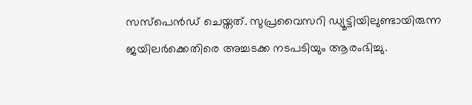സസ്പെൻഡ് ചെയ്തത്. സുപ്രവൈസറി ഡ്യൂട്ടിയിലുണ്ടായിരുന്ന ജയിലർക്കെതിരെ അച്ചടക്ക നടപടിയും ആരംഭിച്ചു.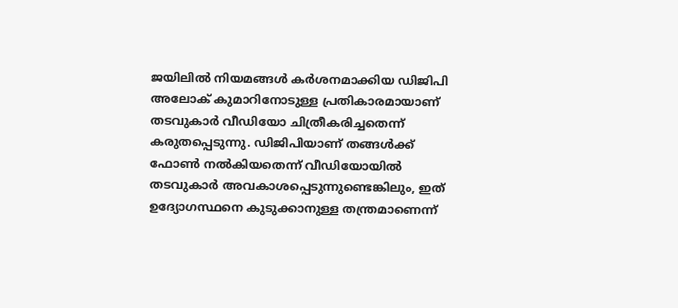ജയിലിൽ നിയമങ്ങൾ കർശനമാക്കിയ ഡിജിപി അലോക് കുമാറിനോടുള്ള പ്രതികാരമായാണ് തടവുകാർ വീഡിയോ ചിത്രീകരിച്ചതെന്ന് കരുതപ്പെടുന്നു. ഡിജിപിയാണ് തങ്ങൾക്ക് ഫോൺ നൽകിയതെന്ന് വീഡിയോയിൽ തടവുകാർ അവകാശപ്പെടുന്നുണ്ടെങ്കിലും, ഇത് ഉദ്യോഗസ്ഥനെ കുടുക്കാനുള്ള തന്ത്രമാണെന്ന്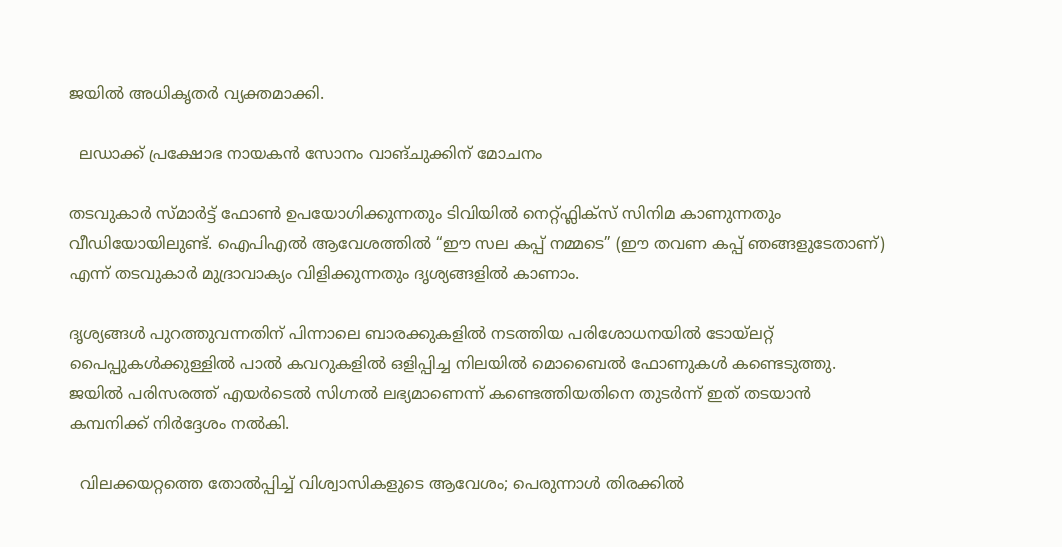ജയിൽ അധികൃതർ വ്യക്തമാക്കി.

  ലഡാക്ക് പ്രക്ഷോഭ നായകൻ സോനം വാങ്ചുക്കിന് മോചനം

തടവുകാർ സ്മാർട്ട് ഫോൺ ഉപയോഗിക്കുന്നതും ടിവിയിൽ നെറ്റ്ഫ്ലിക്സ് സിനിമ കാണുന്നതും വീഡിയോയിലുണ്ട്. ഐപിഎൽ ആവേശത്തിൽ “ഈ സല കപ്പ് നമ്മടെ” (ഈ തവണ കപ്പ് ഞങ്ങളുടേതാണ്) എന്ന് തടവുകാർ മുദ്രാവാക്യം വിളിക്കുന്നതും ദൃശ്യങ്ങളിൽ കാണാം.

ദൃശ്യങ്ങൾ പുറത്തുവന്നതിന് പിന്നാലെ ബാരക്കുകളിൽ നടത്തിയ പരിശോധനയിൽ ടോയ്‌ലറ്റ് പൈപ്പുകൾക്കുള്ളിൽ പാൽ കവറുകളിൽ ഒളിപ്പിച്ച നിലയിൽ മൊബൈൽ ഫോണുകൾ കണ്ടെടുത്തു. ജയിൽ പരിസരത്ത് എയർടെൽ സിഗ്നൽ ലഭ്യമാണെന്ന് കണ്ടെത്തിയതിനെ തുടർന്ന് ഇത് തടയാൻ കമ്പനിക്ക് നിർദ്ദേശം നൽകി.

  വിലക്കയറ്റത്തെ തോൽപ്പിച്ച് വിശ്വാസികളുടെ ആവേശം; പെരുന്നാൾ തിരക്കിൽ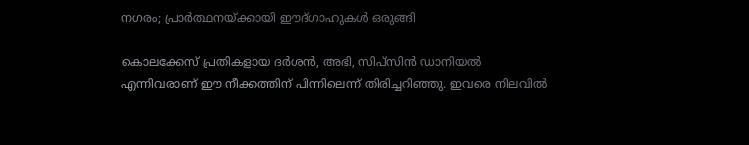നഗരം; പ്രാർത്ഥനയ്ക്കായി ഈദ്ഗാഹുകൾ ഒരുങ്ങി

കൊലക്കേസ് പ്രതികളായ ദർശൻ, അഭി, സിപ്സിൻ ഡാനിയൽ എന്നിവരാണ് ഈ നീക്കത്തിന് പിന്നിലെന്ന് തിരിച്ചറിഞ്ഞു. ഇവരെ നിലവിൽ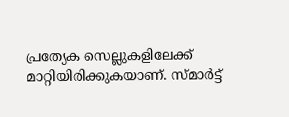പ്രത്യേക സെല്ലുകളിലേക്ക് മാറ്റിയിരിക്കുകയാണ്. സ്മാർട്ട്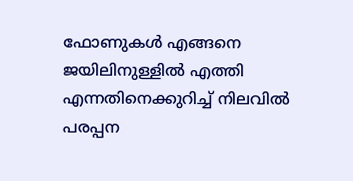ഫോണുകൾ എങ്ങനെ ജയിലിനുള്ളിൽ എത്തി എന്നതിനെക്കുറിച്ച് നിലവിൽ പരപ്പന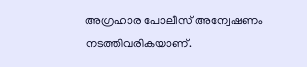അഗ്രഹാര പോലീസ് അന്വേഷണം നടത്തിവരികയാണ്.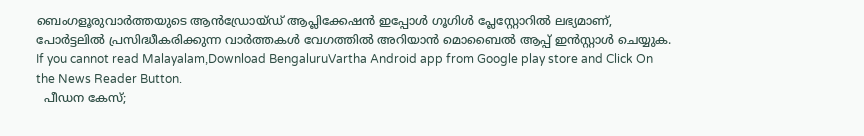ബെംഗളൂരുവാർത്തയുടെ ആൻഡ്രോയ്ഡ് ആപ്ലിക്കേഷൻ ഇപ്പോൾ ഗൂഗിൾ പ്ലേസ്റ്റോറിൽ ലഭ്യമാണ്, പോർട്ടലിൽ പ്രസിദ്ധീകരിക്കുന്ന വാർത്തകൾ വേഗത്തിൽ അറിയാൻ മൊബൈൽ ആപ്പ് ഇൻസ്റ്റാൾ ചെയ്യുക. If you cannot read Malayalam,Download BengaluruVartha Android app from Google play store and Click On the News Reader Button.
  പീഡന കേസ്;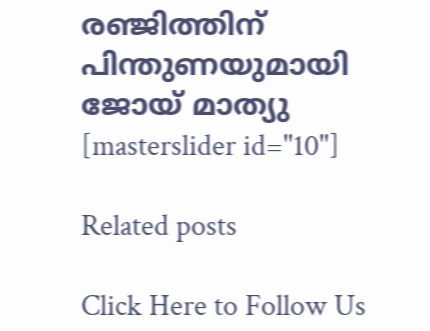രഞ്ജിത്തിന് പിന്തുണയുമായി ജോയ് മാത്യു
[masterslider id="10"]

Related posts

Click Here to Follow Us